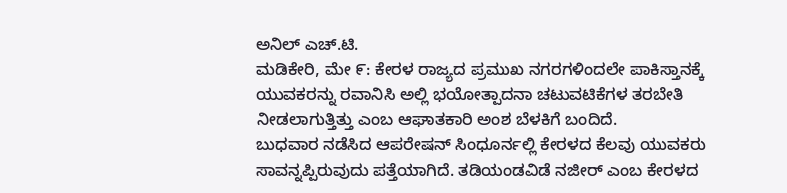ಅನಿಲ್ ಎಚ್.ಟಿ.
ಮಡಿಕೇರಿ, ಮೇ ೯: ಕೇರಳ ರಾಜ್ಯದ ಪ್ರಮುಖ ನಗರಗಳಿಂದಲೇ ಪಾಕಿಸ್ತಾನಕ್ಕೆ ಯುವಕರನ್ನು ರವಾನಿಸಿ ಅಲ್ಲಿ ಭಯೋತ್ಪಾದನಾ ಚಟುವಟಿಕೆಗಳ ತರಬೇತಿ ನೀಡಲಾಗುತ್ತಿತ್ತು ಎಂಬ ಆಘಾತಕಾರಿ ಅಂಶ ಬೆಳಕಿಗೆ ಬಂದಿದೆ.
ಬುಧವಾರ ನಡೆಸಿದ ಆಪರೇಷನ್ ಸಿಂಧೂರ್ನಲ್ಲಿ ಕೇರಳದ ಕೆಲವು ಯುವಕರು ಸಾವನ್ನಪ್ಪಿರುವುದು ಪತ್ತೆಯಾಗಿದೆ. ತಡಿಯಂಡವಿಡೆ ನಜೀರ್ ಎಂಬ ಕೇರಳದ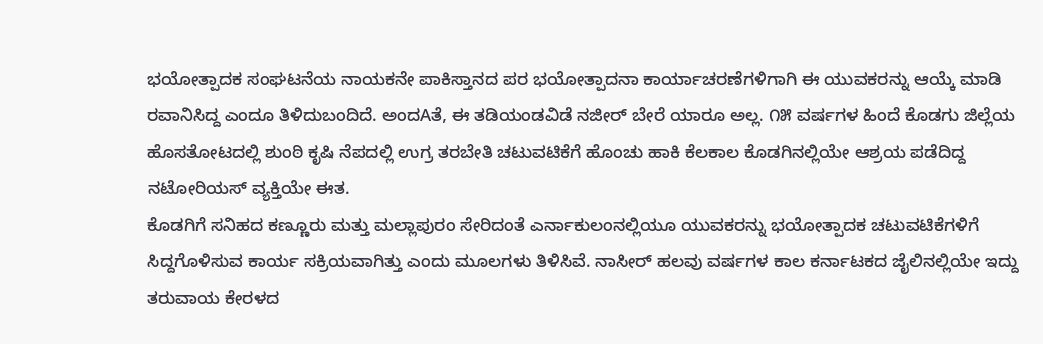ಭಯೋತ್ಪಾದಕ ಸಂಘಟನೆಯ ನಾಯಕನೇ ಪಾಕಿಸ್ತಾನದ ಪರ ಭಯೋತ್ಪಾದನಾ ಕಾರ್ಯಾಚರಣೆಗಳಿಗಾಗಿ ಈ ಯುವಕರನ್ನು ಆಯ್ಕೆ ಮಾಡಿ ರವಾನಿಸಿದ್ದ ಎಂದೂ ತಿಳಿದುಬಂದಿದೆ. ಅಂದAತೆ, ಈ ತಡಿಯಂಡವಿಡೆ ನಜೀರ್ ಬೇರೆ ಯಾರೂ ಅಲ್ಲ. ೧೫ ವರ್ಷಗಳ ಹಿಂದೆ ಕೊಡಗು ಜಿಲ್ಲೆಯ ಹೊಸತೋಟದಲ್ಲಿ ಶುಂಠಿ ಕೃಷಿ ನೆಪದಲ್ಲಿ ಉಗ್ರ ತರಬೇತಿ ಚಟುವಟಿಕೆಗೆ ಹೊಂಚು ಹಾಕಿ ಕೆಲಕಾಲ ಕೊಡಗಿನಲ್ಲಿಯೇ ಆಶ್ರಯ ಪಡೆದಿದ್ದ ನಟೋರಿಯಸ್ ವ್ಯಕ್ತಿಯೇ ಈತ.
ಕೊಡಗಿಗೆ ಸನಿಹದ ಕಣ್ಣೂರು ಮತ್ತು ಮಲ್ಲಾಪುರಂ ಸೇರಿದಂತೆ ಎರ್ನಾಕುಲಂನಲ್ಲಿಯೂ ಯುವಕರನ್ನು ಭಯೋತ್ಪಾದಕ ಚಟುವಟಿಕೆಗಳಿಗೆ ಸಿದ್ದಗೊಳಿಸುವ ಕಾರ್ಯ ಸಕ್ರಿಯವಾಗಿತ್ತು ಎಂದು ಮೂಲಗಳು ತಿಳಿಸಿವೆ. ನಾಸೀರ್ ಹಲವು ವರ್ಷಗಳ ಕಾಲ ಕರ್ನಾಟಕದ ಜೈಲಿನಲ್ಲಿಯೇ ಇದ್ದು ತರುವಾಯ ಕೇರಳದ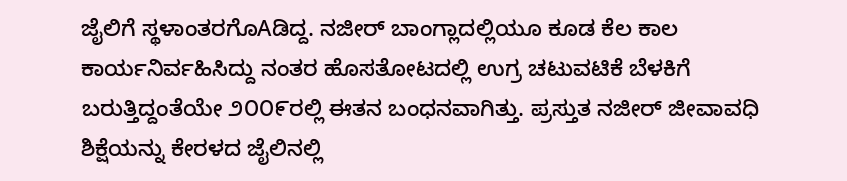ಜೈಲಿಗೆ ಸ್ಥಳಾಂತರಗೊAಡಿದ್ದ. ನಜೀರ್ ಬಾಂಗ್ಲಾದಲ್ಲಿಯೂ ಕೂಡ ಕೆಲ ಕಾಲ ಕಾರ್ಯನಿರ್ವಹಿಸಿದ್ದು ನಂತರ ಹೊಸತೋಟದಲ್ಲಿ ಉಗ್ರ ಚಟುವಟಿಕೆ ಬೆಳಕಿಗೆ ಬರುತ್ತಿದ್ದಂತೆಯೇ ೨೦೦೯ರಲ್ಲಿ ಈತನ ಬಂಧನವಾಗಿತ್ತು. ಪ್ರಸ್ತುತ ನಜೀರ್ ಜೀವಾವಧಿ ಶಿಕ್ಷೆಯನ್ನು ಕೇರಳದ ಜೈಲಿನಲ್ಲಿ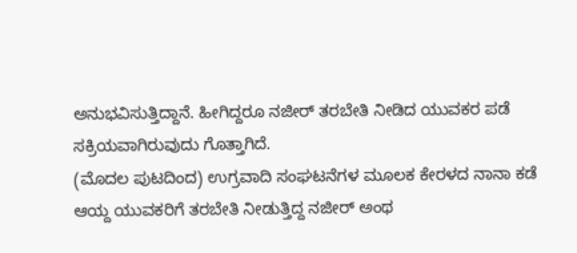ಅನುಭವಿಸುತ್ತಿದ್ದಾನೆ. ಹೀಗಿದ್ದರೂ ನಜೀರ್ ತರಬೇತಿ ನೀಡಿದ ಯುವಕರ ಪಡೆ ಸಕ್ರಿಯವಾಗಿರುವುದು ಗೊತ್ತಾಗಿದೆ.
(ಮೊದಲ ಪುಟದಿಂದ) ಉಗ್ರವಾದಿ ಸಂಘಟನೆಗಳ ಮೂಲಕ ಕೇರಳದ ನಾನಾ ಕಡೆ ಆಯ್ದ ಯುವಕರಿಗೆ ತರಬೇತಿ ನೀಡುತ್ತಿದ್ದ ನಜೀರ್ ಅಂಥ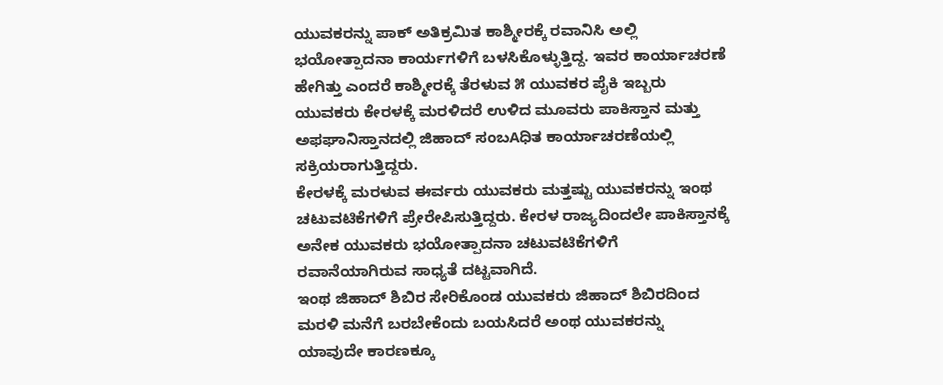ಯುವಕರನ್ನು ಪಾಕ್ ಅತಿಕ್ರಮಿತ ಕಾಶ್ಮೀರಕ್ಕೆ ರವಾನಿಸಿ ಅಲ್ಲಿ ಭಯೋತ್ಪಾದನಾ ಕಾರ್ಯಗಳಿಗೆ ಬಳಸಿಕೊಳ್ಳುತ್ತಿದ್ದ. ಇವರ ಕಾರ್ಯಾಚರಣೆ ಹೇಗಿತ್ತು ಎಂದರೆ ಕಾಶ್ಮೀರಕ್ಕೆ ತೆರಳುವ ೫ ಯುವಕರ ಪೈಕಿ ಇಬ್ಬರು ಯುವಕರು ಕೇರಳಕ್ಕೆ ಮರಳಿದರೆ ಉಳಿದ ಮೂವರು ಪಾಕಿಸ್ತಾನ ಮತ್ತು ಅಫಘಾನಿಸ್ತಾನದಲ್ಲಿ ಜಿಹಾದ್ ಸಂಬAಧಿತ ಕಾರ್ಯಾಚರಣೆಯಲ್ಲಿ ಸಕ್ರಿಯರಾಗುತ್ತಿದ್ದರು.
ಕೇರಳಕ್ಕೆ ಮರಳುವ ಈರ್ವರು ಯುವಕರು ಮತ್ತಷ್ಟು ಯುವಕರನ್ನು ಇಂಥ ಚಟುವಟಿಕೆಗಳಿಗೆ ಪ್ರೇರೇಪಿಸುತ್ತಿದ್ದರು. ಕೇರಳ ರಾಜ್ಯದಿಂದಲೇ ಪಾಕಿಸ್ತಾನಕ್ಕೆ ಅನೇಕ ಯುವಕರು ಭಯೋತ್ಪಾದನಾ ಚಟುವಟಿಕೆಗಳಿಗೆ ರವಾನೆಯಾಗಿರುವ ಸಾಧ್ಯತೆ ದಟ್ಟವಾಗಿದೆ.
ಇಂಥ ಜಿಹಾದ್ ಶಿಬಿರ ಸೇರಿಕೊಂಡ ಯುವಕರು ಜಿಹಾದ್ ಶಿಬಿರದಿಂದ ಮರಳಿ ಮನೆಗೆ ಬರಬೇಕೆಂದು ಬಯಸಿದರೆ ಅಂಥ ಯುವಕರನ್ನು ಯಾವುದೇ ಕಾರಣಕ್ಕೂ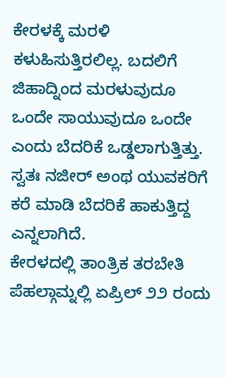ಕೇರಳಕ್ಕೆ ಮರಳಿ ಕಳುಹಿಸುತ್ತಿರಲಿಲ್ಲ. ಬದಲಿಗೆ ಜಿಹಾದ್ನಿಂದ ಮರಳುವುದೂ ಒಂದೇ ಸಾಯುವುದೂ ಒಂದೇ ಎಂದು ಬೆದರಿಕೆ ಒಡ್ಡಲಾಗುತ್ತಿತ್ತು. ಸ್ವತಃ ನಜೀರ್ ಅಂಥ ಯುವಕರಿಗೆ ಕರೆ ಮಾಡಿ ಬೆದರಿಕೆ ಹಾಕುತ್ತಿದ್ದ ಎನ್ನಲಾಗಿದೆ.
ಕೇರಳದಲ್ಲಿ ತಾಂತ್ರಿಕ ತರಬೇತಿ
ಪೆಹಲ್ಗಾಮ್ನಲ್ಲಿ ಏಪ್ರಿಲ್ ೨೨ ರಂದು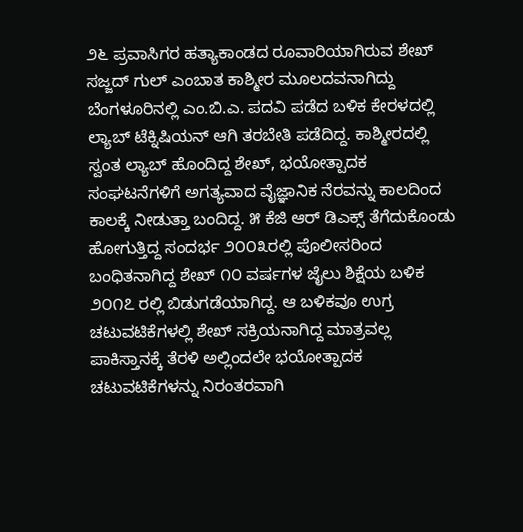೨೬ ಪ್ರವಾಸಿಗರ ಹತ್ಯಾಕಾಂಡದ ರೂವಾರಿಯಾಗಿರುವ ಶೇಖ್ ಸಜ್ಜದ್ ಗುಲ್ ಎಂಬಾತ ಕಾಶ್ಮೀರ ಮೂಲದವನಾಗಿದ್ದು ಬೆಂಗಳೂರಿನಲ್ಲಿ ಎಂ.ಬಿ.ಎ. ಪದವಿ ಪಡೆದ ಬಳಿಕ ಕೇರಳದಲ್ಲಿ ಲ್ಯಾಬ್ ಟೆಕ್ನಿಷಿಯನ್ ಆಗಿ ತರಬೇತಿ ಪಡೆದಿದ್ದ. ಕಾಶ್ಮೀರದಲ್ಲಿ ಸ್ವಂತ ಲ್ಯಾಬ್ ಹೊಂದಿದ್ದ ಶೇಖ್, ಭಯೋತ್ಪಾದಕ ಸಂಘಟನೆಗಳಿಗೆ ಅಗತ್ಯವಾದ ವೈಜ್ಞಾನಿಕ ನೆರವನ್ನು ಕಾಲದಿಂದ ಕಾಲಕ್ಕೆ ನೀಡುತ್ತಾ ಬಂದಿದ್ದ. ೫ ಕೆಜಿ ಆರ್ ಡಿಎಕ್ಸ್ ತೆಗೆದುಕೊಂಡು ಹೋಗುತ್ತಿದ್ದ ಸಂದರ್ಭ ೨೦೦೩ರಲ್ಲಿ ಪೊಲೀಸರಿಂದ ಬಂಧಿತನಾಗಿದ್ದ ಶೇಖ್ ೧೦ ವರ್ಷಗಳ ಜೈಲು ಶಿಕ್ಷೆಯ ಬಳಿಕ ೨೦೧೭ ರಲ್ಲಿ ಬಿಡುಗಡೆಯಾಗಿದ್ದ. ಆ ಬಳಿಕವೂ ಉಗ್ರ ಚಟುವಟಿಕೆಗಳಲ್ಲಿ ಶೇಖ್ ಸಕ್ರಿಯನಾಗಿದ್ದ ಮಾತ್ರವಲ್ಲ ಪಾಕಿಸ್ತಾನಕ್ಕೆ ತೆರಳಿ ಅಲ್ಲಿಂದಲೇ ಭಯೋತ್ಪಾದಕ ಚಟುವಟಿಕೆಗಳನ್ನು ನಿರಂತರವಾಗಿ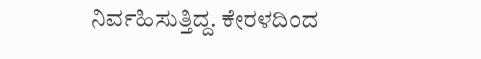ನಿರ್ವಹಿಸುತ್ತಿದ್ದ. ಕೇರಳದಿಂದ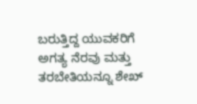ಬರುತ್ತಿದ್ದ ಯುವಕರಿಗೆ ಅಗತ್ಯ ನೆರವು ಮತ್ತು ತರಬೇತಿಯನ್ನೂ ಶೇಖ್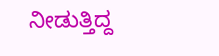ನೀಡುತ್ತಿದ್ದ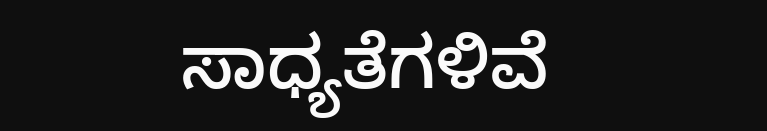ಸಾಧ್ಯತೆಗಳಿವೆ